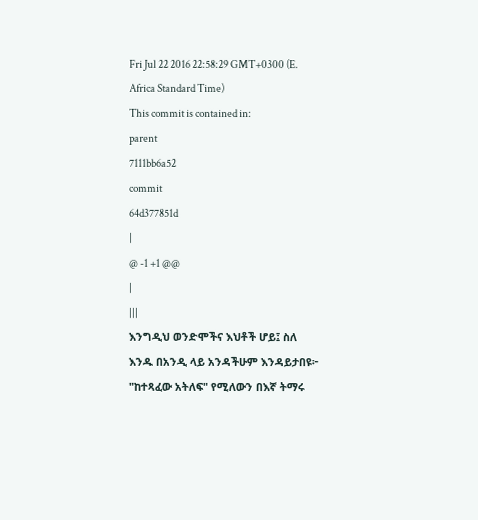Fri Jul 22 2016 22:58:29 GMT+0300 (E. Africa Standard Time)
This commit is contained in:
parent
7111bb6a52
commit
64d377851d
|
@ -1 +1 @@
|
|||
እንግዲህ ወንድሞችና እህቶች ሆይ፤ ስለ እንዱ በአንዲ ላይ አንዳችሁም እንዳይታበዩ፦ "ከተጻፈው አትለፍ" የሚለውን በእኛ ትማሩ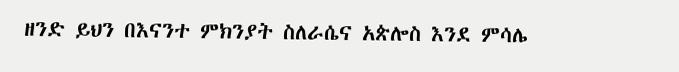ዘንድ ይህን በእናንተ ምክንያት ስለራሴና አጵሎስ እንደ ምሳሌ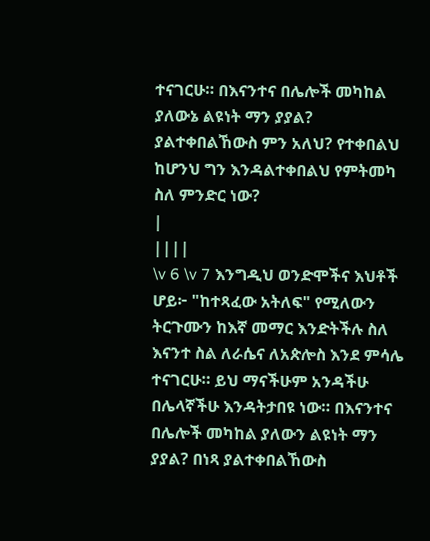ተናገርሁ። በእናንተና በሌሎች መካከል ያለውኔ ልዩነት ማን ያያል? ያልተቀበልኸውስ ምን አለህ? የተቀበልህ ከሆንህ ግን እንዳልተቀበልህ የምትመካ ስለ ምንድር ነው?
|
||||
\v 6 \v 7 እንግዲህ ወንድሞችና እህቶች ሆይ፦ "ከተጻፈው አትለፍ" የሚለውን ትርጉሙን ከእኛ መማር እንድትችሉ ስለ እናንተ ስል ለራሴና ለአጵሎስ እንደ ምሳሌ ተናገርሁ። ይህ ማናችሁም አንዳችሁ በሌላኛችሁ እንዳትታበዩ ነው። በእናንተና በሌሎች መካከል ያለውን ልዩነት ማን ያያል? በነጻ ያልተቀበልኸውስ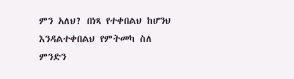ምን አለህ? በነጻ የተቀበልህ ከሆንህ እንዳልተቀበልህ የምትመካ ስለ ምንድን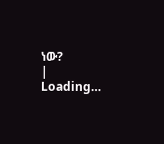ነው?
|
Loading…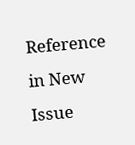Reference in New Issue